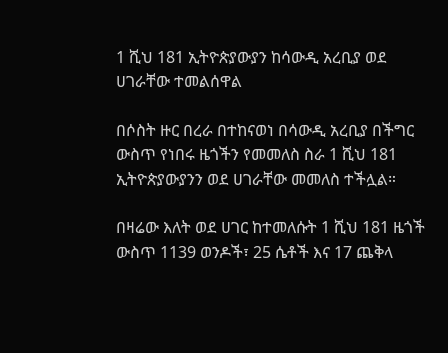1 ሺህ 181 ኢትዮጵያውያን ከሳውዲ አረቢያ ወደ ሀገራቸው ተመልሰዋል

በሶስት ዙር በረራ በተከናወነ በሳውዲ አረቢያ በችግር ውስጥ የነበሩ ዜጎችን የመመለስ ስራ 1 ሺህ 181 ኢትዮጵያውያንን ወደ ሀገራቸው መመለስ ተችሏል።

በዛሬው እለት ወደ ሀገር ከተመለሱት 1 ሺህ 181 ዜጎች ውስጥ 1139 ወንዶች፣ 25 ሴቶች እና 17 ጨቅላ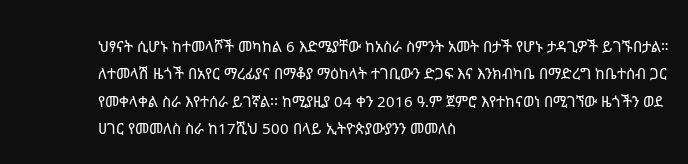ህፃናት ሲሆኑ ከተመላሾች መካከል 6 እድሜያቸው ከአስራ ስምንት አመት በታች የሆኑ ታዳጊዎች ይገኙበታል። ለተመላሽ ዜጎች በአየር ማረፊያና በማቆያ ማዕከላት ተገቢውን ድጋፍ እና እንክብካቤ በማድረግ ከቤተሰብ ጋር የመቀላቀል ስራ እየተሰራ ይገኛል፡፡ ከሚያዚያ 04 ቀን 2016 ዓ.ም ጀምሮ እየተከናወነ በሚገኘው ዜጎችን ወደ ሀገር የመመለስ ስራ ከ17ሺህ 500 በላይ ኢትዮጵያውያንን መመለስ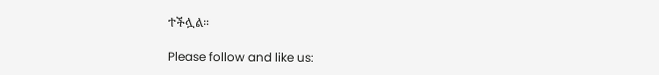ተችሏል።

Please follow and like us: